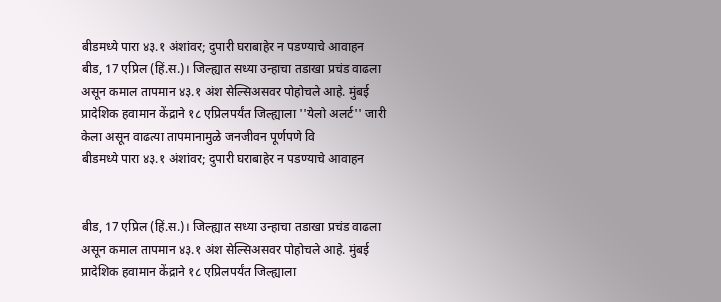बीडमध्ये पारा ४३.१ अंशांवर; दुपारी घराबाहेर न पडण्याचे आवाहन
बीड, 17 एप्रिल (हिं.स.)। जिल्ह्यात सध्या उन्हाचा तडाखा प्रचंड वाढला असून कमाल तापमान ४३.१ अंश सेल्सिअसवर पोहोचले आहे. मुंबई प्रादेशिक हवामान केंद्राने १८ एप्रिलपर्यंत जिल्ह्याला ''येलो अलर्ट'' जारी केला असून वाढत्या तापमानामुळे जनजीवन पूर्णपणे वि
बीडमध्ये पारा ४३.१ अंशांवर; दुपारी घराबाहेर न पडण्याचे आवाहन


बीड, 17 एप्रिल (हिं.स.)। जिल्ह्यात सध्या उन्हाचा तडाखा प्रचंड वाढला असून कमाल तापमान ४३.१ अंश सेल्सिअसवर पोहोचले आहे. मुंबई प्रादेशिक हवामान केंद्राने १८ एप्रिलपर्यंत जिल्ह्याला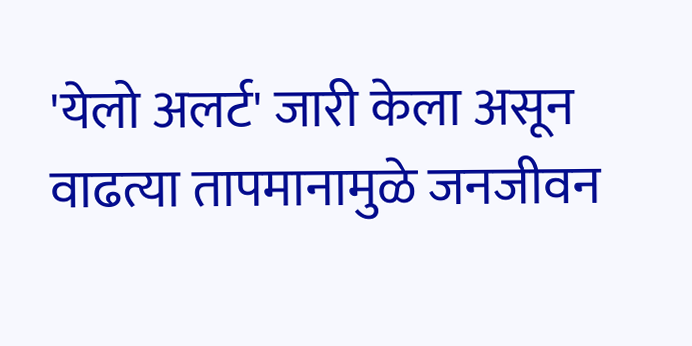'येलो अलर्ट' जारी केला असून वाढत्या तापमानामुळे जनजीवन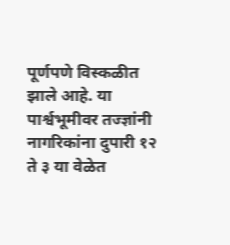पूर्णपणे विस्कळीत झाले आहे. या पार्श्वभूमीवर तज्ज्ञांनी नागरिकांना दुपारी १२ ते ३ या वेळेत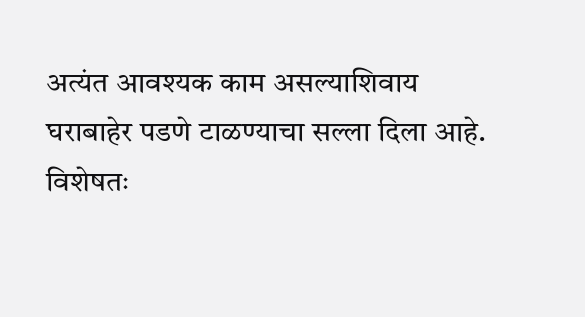अत्यंत आवश्यक काम असल्याशिवाय घराबाहेर पडणे टाळण्याचा सल्ला दिला आहे. विशेषतः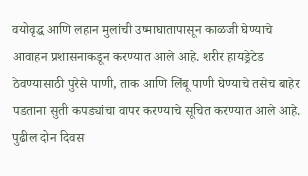वयोवृद्ध आणि लहान मुलांची उष्माघातापासून काळजी घेण्याचे आवाहन प्रशासनाकडून करण्यात आले आहे. शरीर हायड्रेटेड ठेवण्यासाठी पुरेसे पाणी, ताक आणि लिंबू पाणी घेण्याचे तसेच बाहेर पडताना सुती कपड्यांचा वापर करण्याचे सूचित करण्यात आले आहे. पुढील दोन दिवस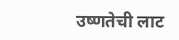उष्णतेची लाट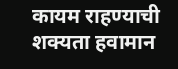कायम राहण्याची शक्यता हवामान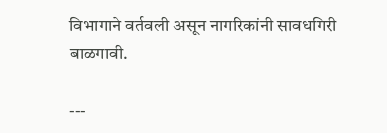विभागाने वर्तवली असून नागरिकांनी सावधगिरी बाळगावी.

---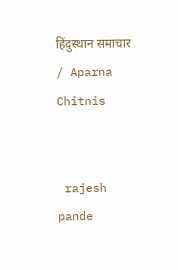हिंदुस्थान समाचार / Aparna Chitnis


 rajesh pande